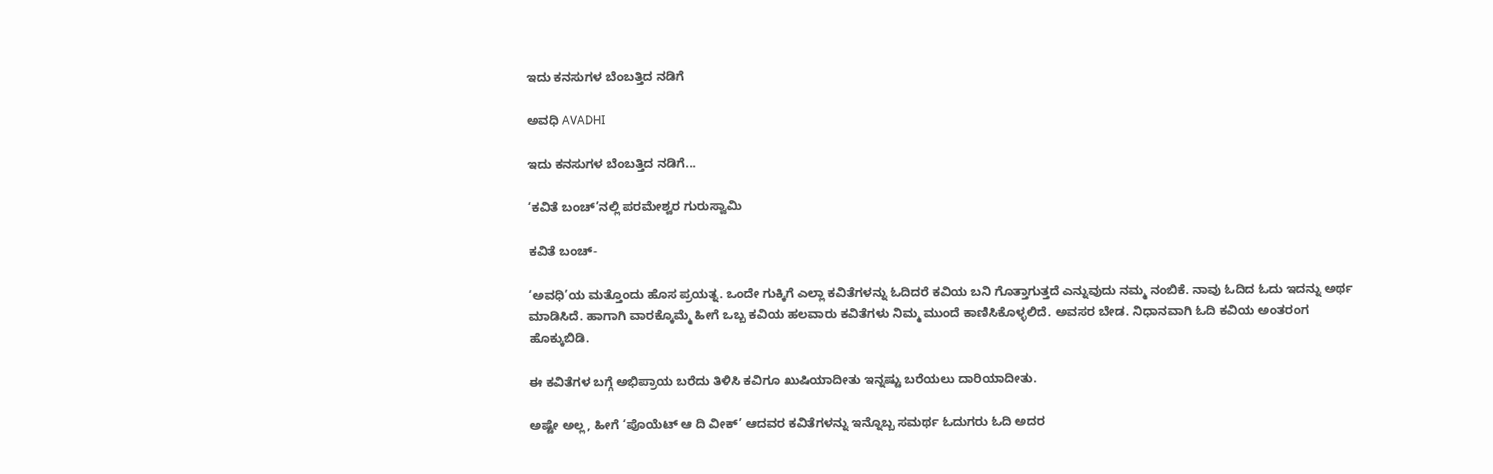ಇದು ಕನಸುಗಳ ಬೆಂಬತ್ತಿದ ನಡಿಗೆ‍

ಅವಧಿ AVADHI

ಇದು ಕನಸುಗಳ ಬೆಂಬತ್ತಿದ ನಡಿಗೆ...

‘ಕವಿತೆ ಬಂಚ್‌’ನಲ್ಲಿ ಪರಮೇಶ್ವರ ಗುರುಸ್ವಾಮಿ

ಕವಿತೆ ಬಂಚ್-

‘ಅವಧಿ’ಯ ಮತ್ತೊಂದು ಹೊಸ ಪ್ರಯತ್ನ. ಒಂದೇ ಗುಕ್ಕಿಗೆ ಎಲ್ಲಾ ಕವಿತೆಗಳನ್ನು ಓದಿದರೆ ಕವಿಯ ಬನಿ ಗೊತ್ತಾಗುತ್ತದೆ ಎನ್ನುವುದು ನಮ್ಮ ನಂಬಿಕೆ. ನಾವು ಓದಿದ ಓದು ಇದನ್ನು ಅರ್ಥ ಮಾಡಿಸಿದೆ. ಹಾಗಾಗಿ ವಾರಕ್ಕೊಮ್ಮೆ ಹೀಗೆ ಒಬ್ಬ ಕವಿಯ ಹಲವಾರು ಕವಿತೆಗಳು ನಿಮ್ಮ ಮುಂದೆ ಕಾಣಿಸಿಕೊಳ್ಳಲಿದೆ. ಅವಸರ ಬೇಡ. ನಿಧಾನವಾಗಿ ಓದಿ ಕವಿಯ ಅಂತರಂಗ ಹೊಕ್ಕುಬಿಡಿ.

ಈ ಕವಿತೆಗಳ ಬಗ್ಗೆ ಅಭಿಪ್ರಾಯ ಬರೆದು ತಿಳಿಸಿ ಕವಿಗೂ ಖುಷಿಯಾದೀತು ಇನ್ನಷ್ಟು ಬರೆಯಲು ದಾರಿಯಾದೀತು.

ಅಷ್ಟೇ ಅಲ್ಲ, ಹೀಗೆ ‘ಪೊಯೆಟ್ ಆ ದಿ ವೀಕ್’ ಆದವರ ಕವಿತೆಗಳನ್ನು ಇನ್ನೊಬ್ಬ ಸಮರ್ಥ ಓದುಗರು ಓದಿ ಅದರ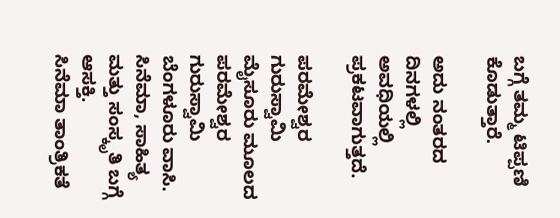ಬಗ್ಗೆ ತಮ್ಮ ಟಿಪ್ಪಣಿ ಕೊಡುತ್ತಾರೆ.

ಅದು ನಂತರದ ದಿನಗಳಲ್ಲಿ ಅವಧಿಯಲ್ಲಿ ಪ್ರಕಟವಾಗುತ್ತದೆ.

ಪರಮೇಶ್ವರ ಗುರುಸ್ವಾಮಿ
ಮೈಸೂರು ಮೂಲದ ಪರಮೇಶ್ವರ ಗುರುಸ್ವಾಮಿ ಬೆಂಗಳೂರು ವಾಸಿ. ಸಿನೆಮಾ, ಸಾಹಿತ್ಯ ಮತ್ತು ಸಂಸ್ಕೃತಿ ಬಗ್ಗೆ ಆಸಕ್ತಿ.
ಸಿನೆಮಾ ತಾಂತ್ರಿಕತೆ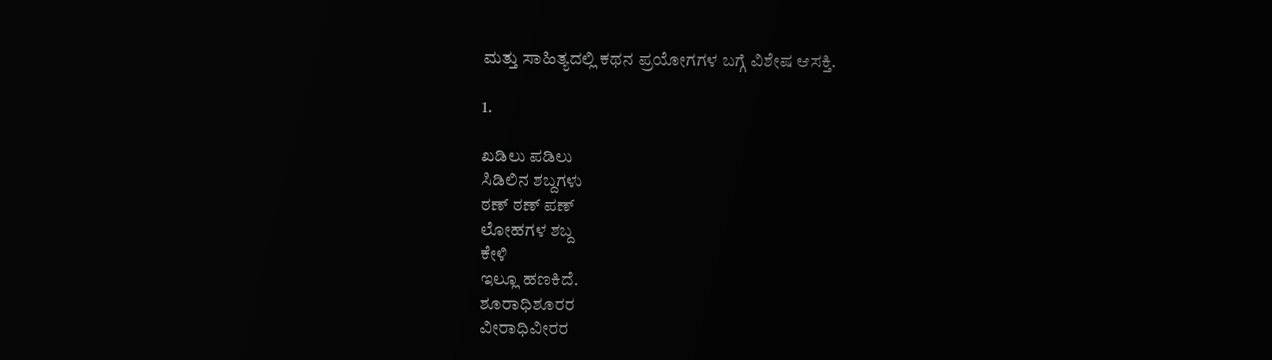ಮತ್ತು ಸಾಹಿತ್ಯದಲ್ಲಿ ಕಥನ ಪ್ರಯೋಗಗಳ ಬಗ್ಗೆ ವಿಶೇಷ ಆಸಕ್ತಿ.

1.

ಖಡಿಲು ಪಡಿಲು
ಸಿಡಿಲಿನ ಶಬ್ದಗಳು
ಠಣ್ ಠಣ್ ಪಣ್
ಲೋಹಗಳ ಶಬ್ದ
ಕೇಳಿ
ಇಲ್ಲೂ ಹಣಕಿದೆ.
ಶೂರಾಧಿಶೂರರ
ವೀರಾಧಿವೀರರ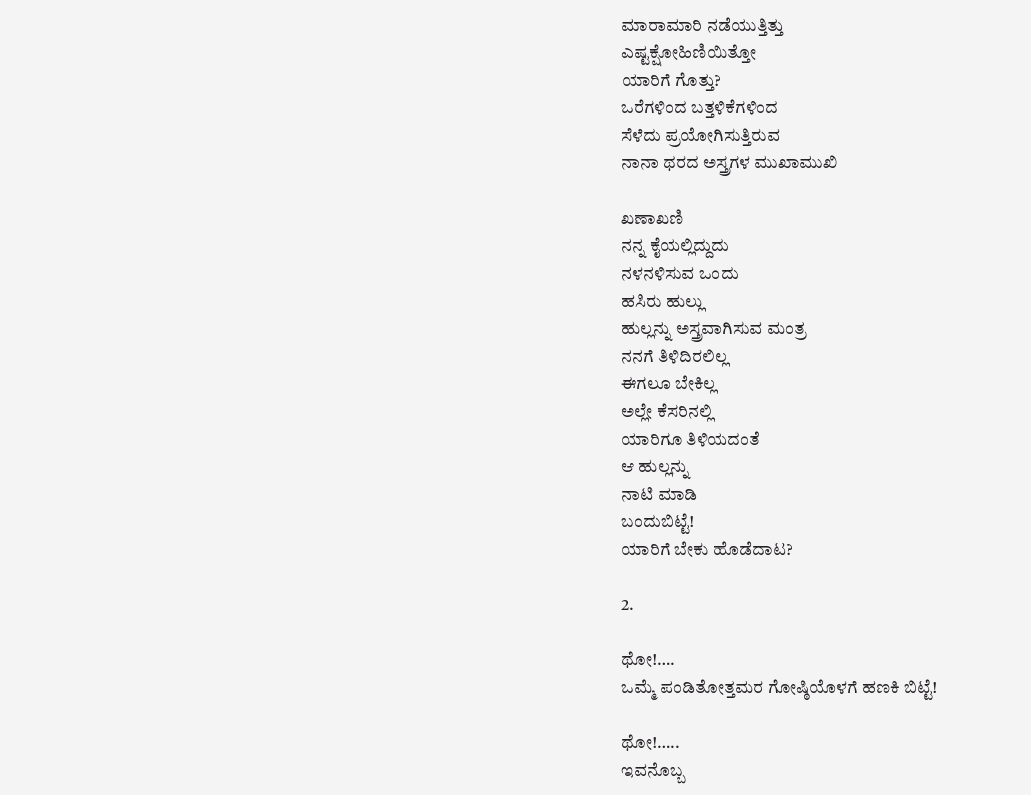ಮಾರಾಮಾರಿ ನಡೆಯುತ್ತಿತ್ತು
ಎಷ್ಟಕ್ಷೋಹಿಣಿಯಿತ್ತೋ
ಯಾರಿಗೆ ಗೊತ್ತು?
ಒರೆಗಳಿಂದ ಬತ್ತಳಿಕೆಗಳಿಂದ
ಸೆಳೆದು ಪ್ರಯೋಗಿಸುತ್ತಿರುವ
ನಾನಾ ಥರದ ಅಸ್ತ್ರಗಳ ಮುಖಾಮುಖಿ

ಖಣಾಖಣಿ
ನನ್ನ ಕೈಯಲ್ಲಿದ್ದುದು
ನಳನಳಿಸುವ ಒಂದು
ಹಸಿರು ಹುಲ್ಲು
ಹುಲ್ಲನ್ನು ಅಸ್ತ್ರವಾಗಿಸುವ ಮಂತ್ರ
ನನಗೆ ತಿಳಿದಿರಲಿಲ್ಲ
ಈಗಲೂ ಬೇಕಿಲ್ಲ
ಅಲ್ಲೇ ಕೆಸರಿನಲ್ಲಿ
ಯಾರಿಗೂ ತಿಳಿಯದಂತೆ
ಆ ಹುಲ್ಲನ್ನು
ನಾಟಿ ಮಾಡಿ
ಬಂದುಬಿಟ್ಟೆ!
ಯಾರಿಗೆ ಬೇಕು ಹೊಡೆದಾಟ?

2.

ಥೋ!….
ಒಮ್ಮೆ ಪಂಡಿತೋತ್ತಮರ ಗೋಷ್ಠಿಯೊಳಗೆ ಹಣಕಿ ಬಿಟ್ಟೆ!

ಥೋ!…..
ಇವನೊಬ್ಬ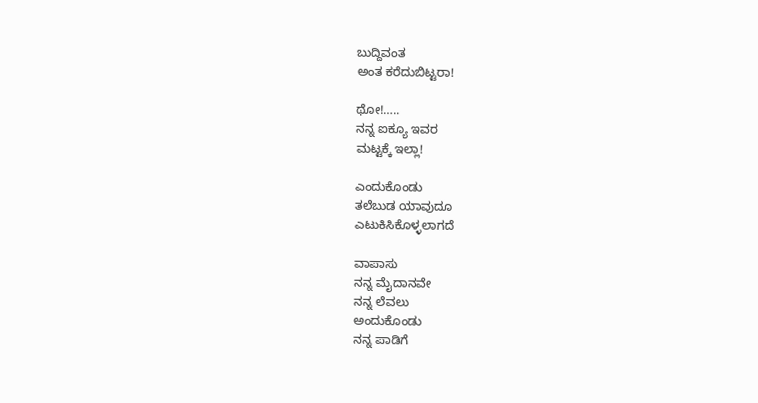ಬುದ್ದಿವಂತ
ಅಂತ ಕರೆದುಬಿಟ್ಟರಾ!

ಥೋ!…..
ನನ್ನ ಐಕ್ಯೂ ಇವರ
ಮಟ್ಟಕ್ಕೆ ಇಲ್ಲಾ!

ಎಂದುಕೊಂಡು
ತಲೆಬುಡ ಯಾವುದೂ
ಎಟುಕಿಸಿಕೊಳ್ಳಲಾಗದೆ

ವಾಪಾಸು
ನನ್ನ ಮೈದಾನವೇ
ನನ್ನ ಲೆವಲು
ಅಂದುಕೊಂಡು
ನನ್ನ ಪಾಡಿಗೆ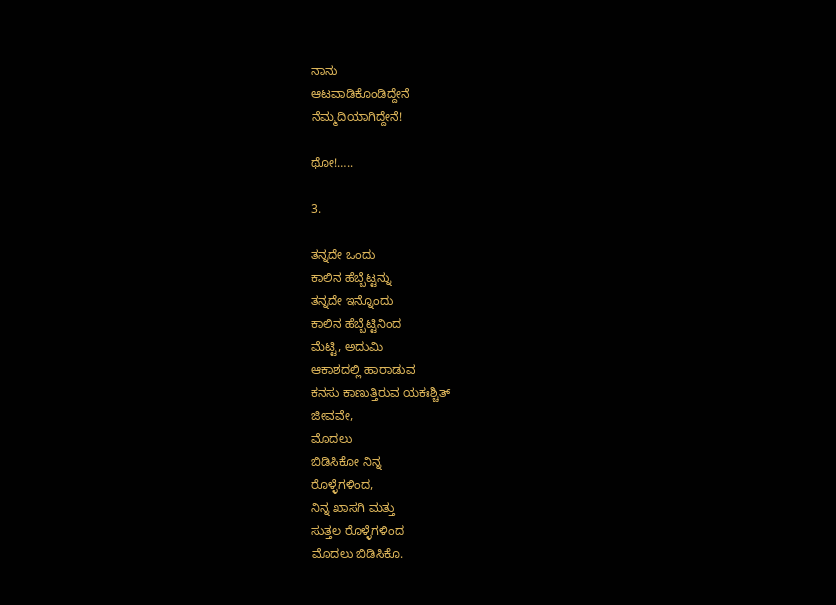ನಾನು
ಆಟವಾಡಿಕೊಂಡಿದ್ದೇನೆ
ನೆಮ್ಮದಿಯಾಗಿದ್ದೇನೆ!

ಥೋ!…..

3.

ತನ್ನದೇ ಒಂದು
ಕಾಲಿನ ಹೆಬ್ಬೆಟ್ಟನ್ನು
ತನ್ನದೇ ಇನ್ನೊಂದು
ಕಾಲಿನ ಹೆಬ್ಬೆಟ್ಟಿನಿಂದ
ಮೆಟ್ಟಿ‌, ಅದುಮಿ
ಆಕಾಶದಲ್ಲಿ ಹಾರಾಡುವ
ಕನಸು ಕಾಣುತ್ತಿರುವ ಯಕಃಶ್ಚಿತ್
ಜೀವವೇ,
ಮೊದಲು
ಬಿಡಿಸಿಕೋ ನಿನ್ನ
ರೊಳ್ಳೆಗಳಿಂದ,
ನಿನ್ನ ಖಾಸಗಿ ಮತ್ತು
ಸುತ್ತಲ ರೊಳ್ಳೆಗಳಿಂದ
ಮೊದಲು ಬಿಡಿಸಿಕೊ.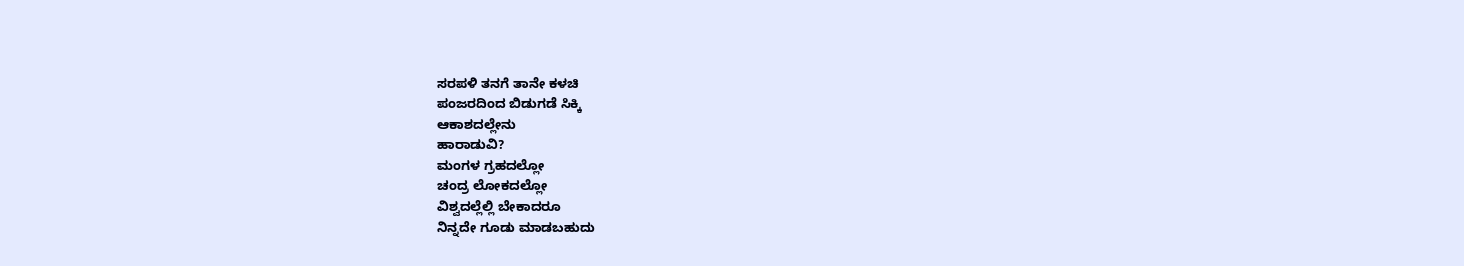ಸರಪಳಿ ತನಗೆ ತಾನೇ ಕಳಚಿ
ಪಂಜರದಿಂದ ಬಿಡುಗಡೆ ಸಿಕ್ಕಿ
ಆಕಾಶದಲ್ಲೇನು
ಹಾರಾಡುವಿ?
ಮಂಗಳ ಗ್ರಹದಲ್ಲೋ
ಚಂದ್ರ ಲೋಕದಲ್ಲೋ
ವಿಶ್ವದಲ್ಲೆಲ್ಲಿ ಬೇಕಾದರೂ
ನಿನ್ನದೇ ಗೂಡು ಮಾಡಬಹುದು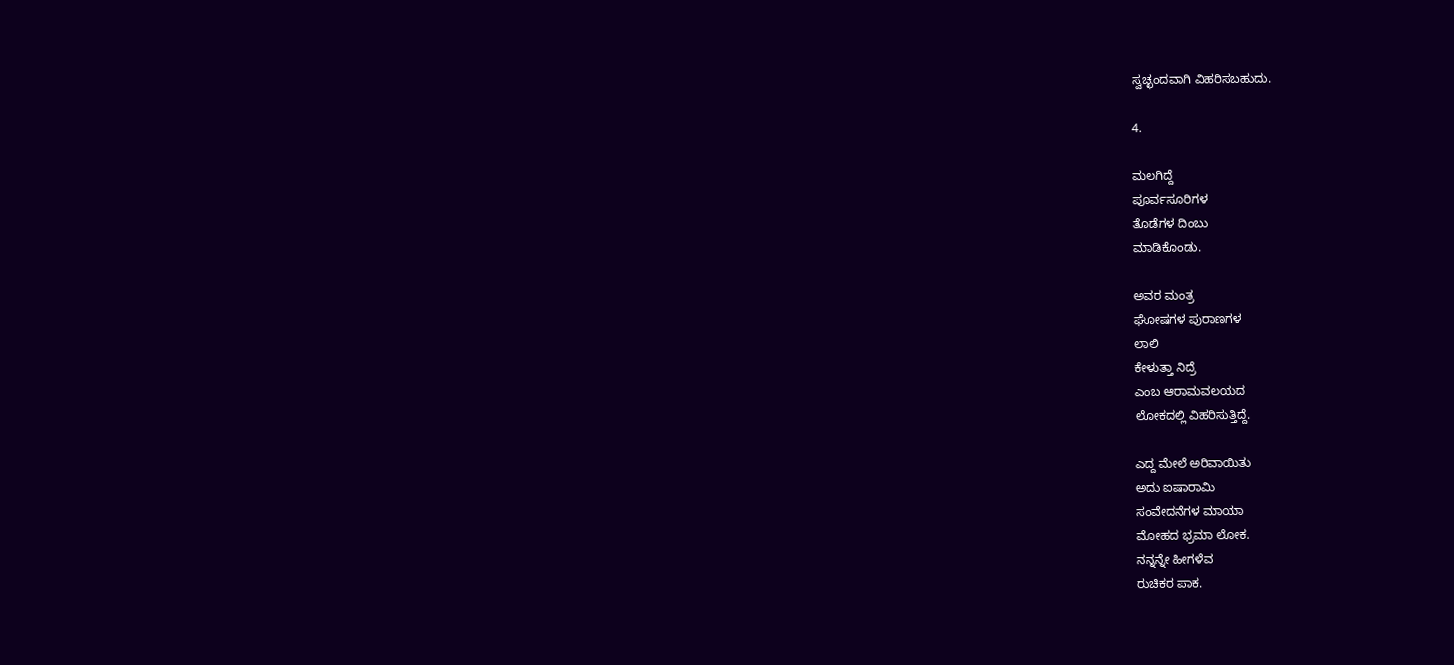ಸ್ವಚ್ಛಂದವಾಗಿ ವಿಹರಿಸಬಹುದು.

4.

ಮಲಗಿದ್ದೆ
ಪೂರ್ವಸೂರಿಗಳ
ತೊಡೆಗಳ ದಿಂಬು
ಮಾಡಿಕೊಂಡು.

ಅವರ ಮಂತ್ರ
ಘೋಷಗಳ ಪುರಾಣಗಳ
ಲಾಲಿ
ಕೇಳುತ್ತಾ ನಿದ್ರೆ
ಎಂಬ ಆರಾಮವಲಯದ
ಲೋಕದಲ್ಲಿ ವಿಹರಿಸುತ್ತಿದ್ದೆ.

ಎದ್ದ ಮೇಲೆ ಅರಿವಾಯಿತು
ಅದು ಐಷಾರಾಮಿ
ಸಂವೇದನೆಗಳ ಮಾಯಾ
ಮೋಹದ ಭ್ರಮಾ ಲೋಕ.
ನನ್ನನ್ನೇ ಹೀಗಳೆವ
ರುಚಿಕರ ಪಾಕ.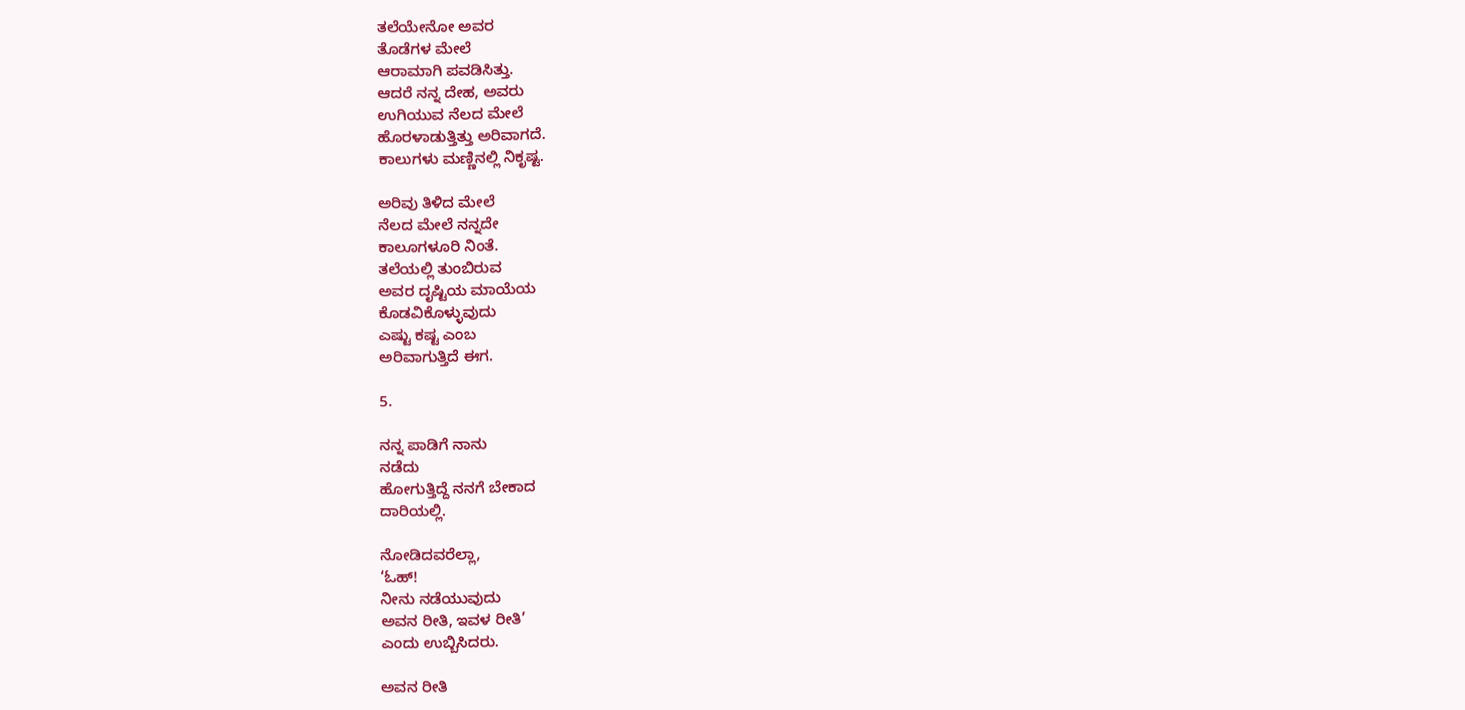ತಲೆಯೇನೋ ಅವರ
ತೊಡೆಗಳ ಮೇಲೆ
ಆರಾಮಾಗಿ ಪವಡಿಸಿತ್ತು.
ಆದರೆ ನನ್ನ ದೇಹ, ಅವರು
ಉಗಿಯುವ ನೆಲದ ಮೇಲೆ
ಹೊರಳಾಡುತ್ತಿತ್ತು ಅರಿವಾಗದೆ.
ಕಾಲುಗಳು ಮಣ್ಣಿನಲ್ಲಿ ನಿಕೃಷ್ಟ.

ಅರಿವು ತಿಳಿದ ಮೇಲೆ
ನೆಲದ ಮೇಲೆ ನನ್ನದೇ
ಕಾಲೂಗಳೂರಿ ನಿಂತೆ.
ತಲೆಯಲ್ಲಿ ತುಂಬಿರುವ
ಅವರ ದೃಷ್ಟಿಯ ಮಾಯೆಯ
ಕೊಡವಿಕೊಳ್ಳುವುದು
ಎಷ್ಟು ಕಷ್ಟ ಎಂಬ
ಅರಿವಾಗುತ್ತಿದೆ ಈಗ.

5.

ನನ್ನ ಪಾಡಿಗೆ ನಾನು
ನಡೆದು
ಹೋಗುತ್ತಿದ್ದೆ ನನಗೆ ಬೇಕಾದ
ದಾರಿಯಲ್ಲಿ.

ನೋಡಿದವರೆಲ್ಲಾ,
‘ಓಹ್!
ನೀನು ನಡೆಯುವುದು
ಅವನ ರೀತಿ, ಇವಳ ರೀತಿ’
ಎಂದು ಉಬ್ಬಿಸಿದರು.

ಅವನ ರೀತಿ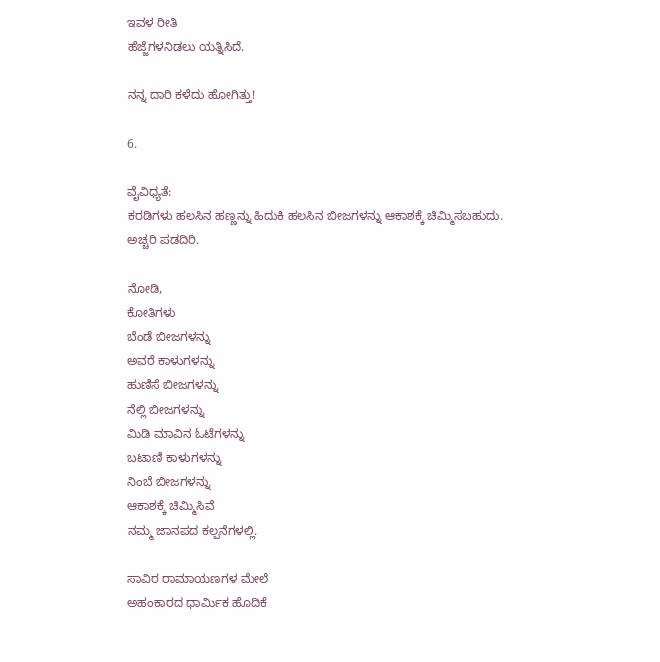ಇವಳ ರೀತಿ
ಹೆಜ್ಜೆಗಳನಿಡಲು ಯತ್ನಿಸಿದೆ.

ನನ್ನ ದಾರಿ ಕಳೆದು ಹೋಗಿತ್ತು!

6.

ವೈವಿಧ್ಯತೆ:
ಕರಡಿಗಳು ಹಲಸಿನ ಹಣ್ಣನ್ನು ಹಿದುಕಿ ಹಲಸಿನ ಬೀಜಗಳನ್ನು ಆಕಾಶಕ್ಕೆ ಚಿಮ್ಮಿಸಬಹುದು.
ಅಚ್ಚರಿ ಪಡದಿರಿ.

ನೋಡಿ,
ಕೋತಿಗಳು
ಬೆಂಡೆ ಬೀಜಗಳನ್ನು
ಅವರೆ ಕಾಳುಗಳನ್ನು
ಹುಣಿಸೆ ಬೀಜಗಳನ್ನು
ನೆಲ್ಲಿ ಬೀಜಗಳನ್ನು
ಮಿಡಿ ಮಾವಿನ ಓಟೆಗಳನ್ನು
ಬಟಾಣಿ ಕಾಳುಗಳನ್ನು
ನಿಂಬೆ ಬೀಜಗಳನ್ನು
ಆಕಾಶಕ್ಕೆ ಚಿಮ್ಮಿಸಿವೆ
ನಮ್ಮ ಜಾನಪದ ಕಲ್ಪನೆಗಳಲ್ಲಿ.

ಸಾವಿರ ರಾಮಾಯಣಗಳ ಮೇಲೆ
ಅಹಂಕಾರದ ಧಾರ್ಮಿಕ ಹೊದಿಕೆ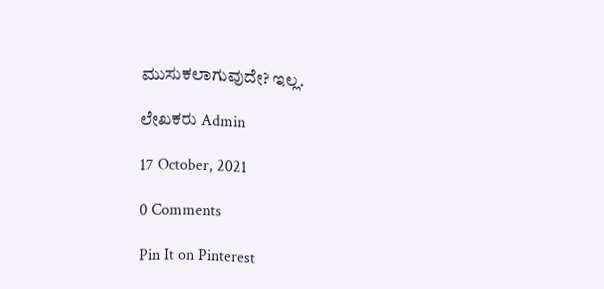ಮುಸುಕಲಾಗುವುದೇ? ಇಲ್ಲ.

ಲೇಖಕರು Admin

17 October, 2021

0 Comments

Pin It on Pinterest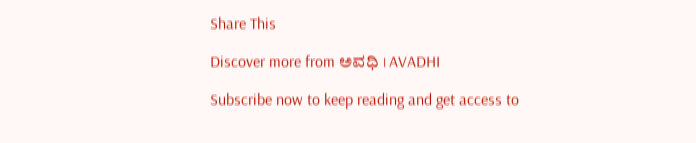Share This

Discover more from ಅವಧಿ । AVADHI

Subscribe now to keep reading and get access to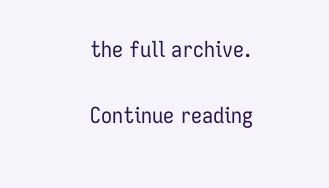the full archive.

Continue reading